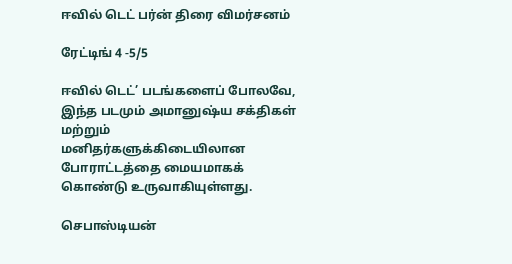ஈவில் டெட் பர்ன் திரை விமர்சனம்

ரேட்டிங் 4 -5/5

ஈவில் டெட்’ படங்களைப் போலவே, இந்த படமும் அமானுஷ்ய சக்திகள் மற்றும் மனிதர்களுக்கிடையிலான போராட்டத்தை மையமாகக் கொண்டு உருவாகியுள்ளது.

செபாஸ்டியன்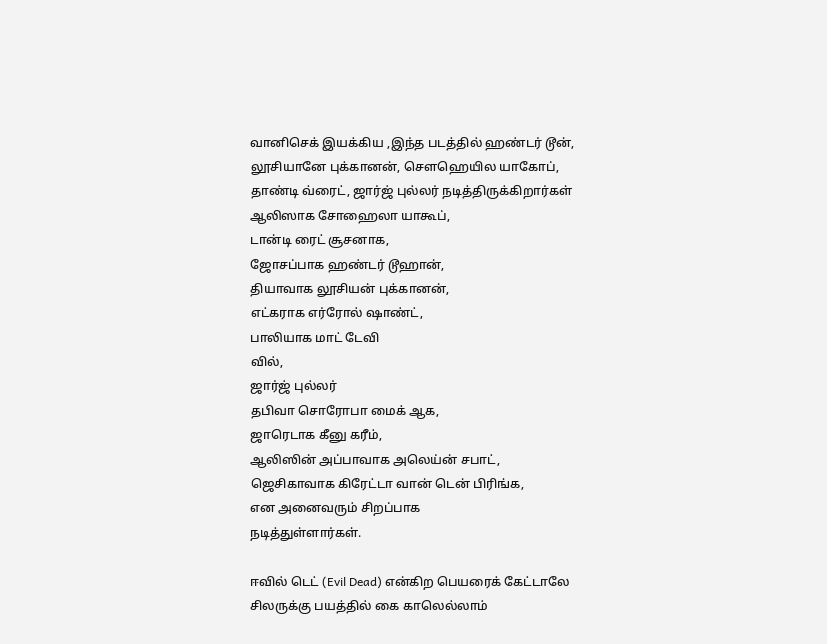வானிசெக் இயக்கிய ,இந்த படத்தில் ஹண்டர் டூன், லூசியானே புக்கானன், சௌஹெயில யாகோப், தாண்டி வ்ரைட், ஜார்ஜ் புல்லர் நடித்திருக்கிறார்கள்
ஆலிஸாக சோஹைலா யாகூப்,
டான்டி ரைட் சூசனாக,
ஜோசப்பாக ஹண்டர் டூஹான்,
தியாவாக லூசியன் புக்கானன்,
எட்கராக எர்ரோல் ஷாண்ட்,
பாலியாக மாட் டேவி
வில்,
ஜார்ஜ் புல்லர்
தபிவா சொரோபா மைக் ஆக,
ஜாரெடாக கீனு கரீம்,
ஆலிஸின் அப்பாவாக அலெய்ன் சபாட்,
ஜெசிகாவாக கிரேட்டா வான் டென் பிரிங்க,
என அனைவரும் சிறப்பாக
நடித்துள்ளார்கள்.

ஈவில் டெட் (Evil Dead) என்கிற பெயரைக் கேட்டாலே சிலருக்கு பயத்தில் கை காலெல்லாம்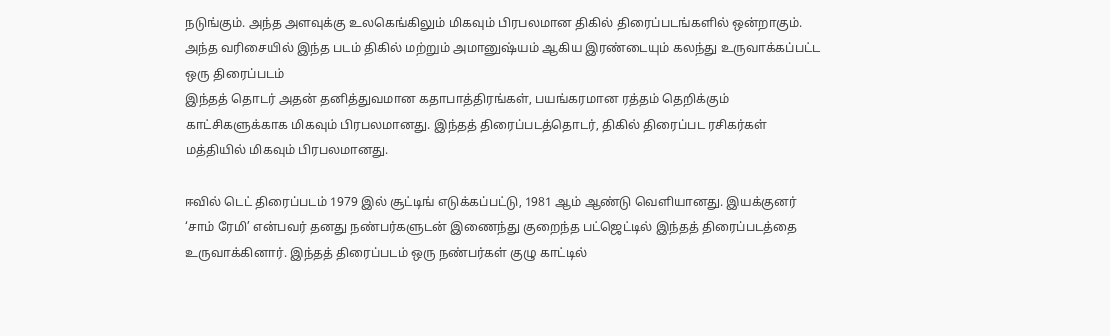நடுங்கும். அந்த அளவுக்கு உலகெங்கிலும் மிகவும் பிரபலமான திகில் திரைப்படங்களில் ஒன்றாகும். அந்த வரிசையில் இந்த படம் திகில் மற்றும் அமானுஷ்யம் ஆகிய இரண்டையும் கலந்து உருவாக்கப்பட்ட ஒரு திரைப்படம்
இந்தத் தொடர் அதன் தனித்துவமான கதாபாத்திரங்கள், பயங்கரமான ரத்தம் தெறிக்கும் காட்சிகளுக்காக மிகவும் பிரபலமானது. இந்தத் திரைப்படத்தொடர், திகில் திரைப்பட ரசிகர்கள் மத்தியில் மிகவும் பிரபலமானது.

ஈவில் டெட் திரைப்படம் 1979 இல் சூட்டிங் எடுக்கப்பட்டு, 1981 ஆம் ஆண்டு வெளியானது. இயக்குனர் ‘சாம் ரேமி’ என்பவர் தனது நண்பர்களுடன் இணைந்து குறைந்த பட்ஜெட்டில் இந்தத் திரைப்படத்தை உருவாக்கினார். இந்தத் திரைப்படம் ஒரு நண்பர்கள் குழு காட்டில்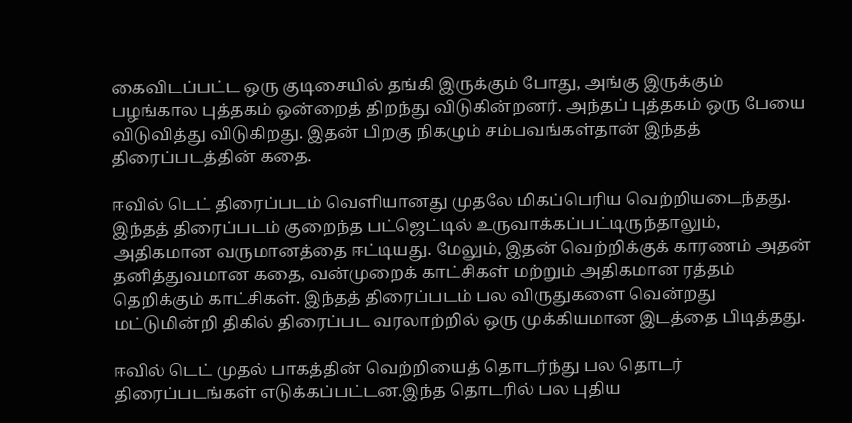கைவிடப்பட்ட ஒரு குடிசையில் தங்கி இருக்கும் போது, அங்கு இருக்கும் பழங்கால புத்தகம் ஒன்றைத் திறந்து விடுகின்றனர். அந்தப் புத்தகம் ஒரு பேயை விடுவித்து விடுகிறது. இதன் பிறகு நிகழும் சம்பவங்கள்தான் இந்தத் திரைப்படத்தின் கதை.

ஈவில் டெட் திரைப்படம் வெளியானது முதலே மிகப்பெரிய வெற்றியடைந்தது. இந்தத் திரைப்படம் குறைந்த பட்ஜெட்டில் உருவாக்கப்பட்டிருந்தாலும், அதிகமான வருமானத்தை ஈட்டியது. மேலும், இதன் வெற்றிக்குக் காரணம் அதன் தனித்துவமான கதை, வன்முறைக் காட்சிகள் மற்றும் அதிகமான ரத்தம் தெறிக்கும் காட்சிகள். இந்தத் திரைப்படம் பல விருதுகளை வென்றது மட்டுமின்றி திகில் திரைப்பட வரலாற்றில் ஒரு முக்கியமான இடத்தை பிடித்தது.

ஈவில் டெட் முதல் பாகத்தின் வெற்றியைத் தொடர்ந்து பல தொடர் திரைப்படங்கள் எடுக்கப்பட்டன.இந்த தொடரில் பல புதிய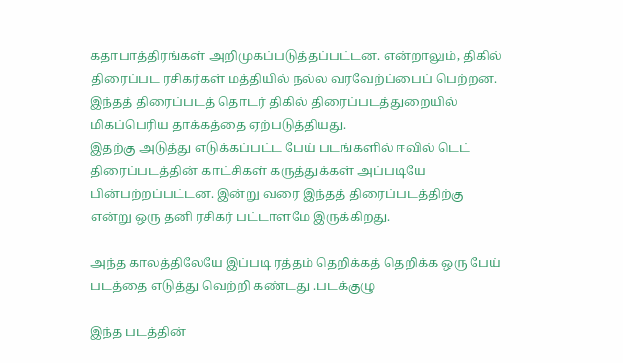கதாபாத்திரங்கள் அறிமுகப்படுத்தப்பட்டன. என்றாலும், திகில் திரைப்பட ரசிகர்கள் மத்தியில் நல்ல வரவேற்ப்பைப் பெற்றன. இந்தத் திரைப்படத் தொடர் திகில் திரைப்படத்துறையில் மிகப்பெரிய தாக்கத்தை ஏற்படுத்தியது.
இதற்கு அடுத்து எடுக்கப்பட்ட பேய் படங்களில் ஈவில் டெட் திரைப்படத்தின் காட்சிகள் கருத்துக்கள் அப்படியே பின்பற்றப்பட்டன. இன்று வரை இந்தத் திரைப்படத்திற்கு என்று ஒரு தனி ரசிகர் பட்டாளமே இருக்கிறது.

அந்த காலத்திலேயே இப்படி ரத்தம் தெறிக்கத் தெறிக்க ஒரு பேய் படத்தை எடுத்து வெற்றி கண்டது .படக்குழு

இந்த படத்தின்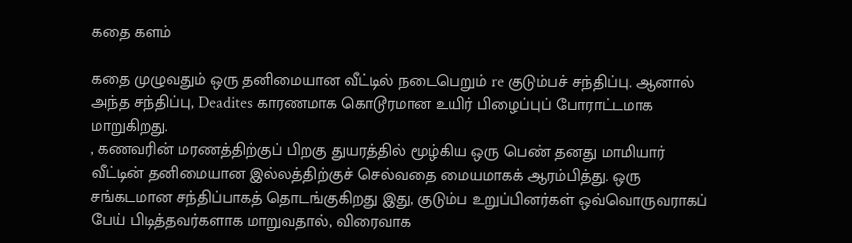கதை களம்

கதை முழுவதும் ஒரு தனிமையான வீட்டில் நடைபெறும் re குடும்பச் சந்திப்பு. ஆனால் அந்த சந்திப்பு, Deadites காரணமாக கொடூரமான உயிர் பிழைப்புப் போராட்டமாக மாறுகிறது.
, கணவரின் மரணத்திற்குப் பிறகு துயரத்தில் மூழ்கிய ஒரு பெண் தனது மாமியார் வீட்டின் தனிமையான இல்லத்திற்குச் செல்வதை மையமாகக் ஆரம்பித்து. ஒரு சங்கடமான சந்திப்பாகத் தொடங்குகிறது இது, குடும்ப உறுப்பினர்கள் ஒவ்வொருவராகப் பேய் பிடித்தவர்களாக மாறுவதால், விரைவாக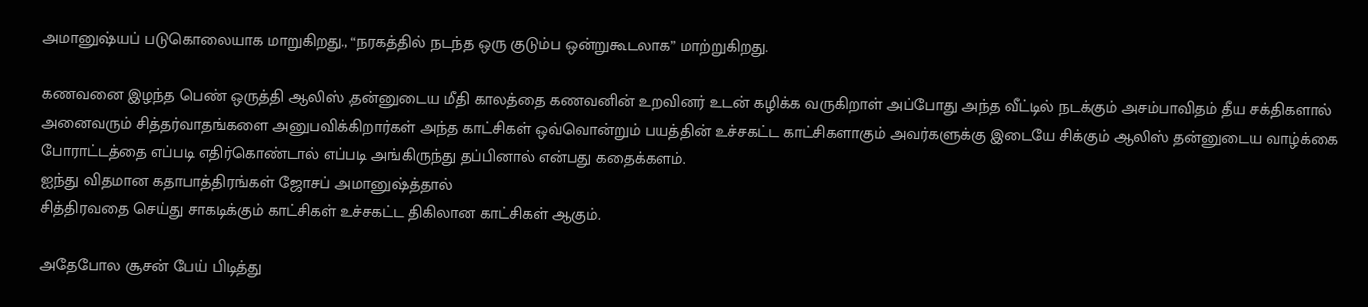அமானுஷ்யப் படுகொலையாக மாறுகிறது., “நரகத்தில் நடந்த ஒரு குடும்ப ஒன்றுகூடலாக” மாற்றுகிறது.

கணவனை இழந்த பெண் ஒருத்தி ஆலிஸ் ,தன்னுடைய மீதி காலத்தை கணவனின் உறவினர் உடன் கழிக்க வருகிறாள் அப்போது அந்த வீட்டில் நடக்கும் அசம்பாவிதம் தீய சக்திகளால் அனைவரும் சித்தர்வாதங்களை அனுபவிக்கிறார்கள் அந்த காட்சிகள் ஒவ்வொன்றும் பயத்தின் உச்சகட்ட காட்சிகளாகும் அவர்களுக்கு இடையே சிக்கும் ஆலிஸ் தன்னுடைய வாழ்க்கை போராட்டத்தை எப்படி எதிர்கொண்டால் எப்படி அங்கிருந்து தப்பினால் என்பது கதைக்களம்.
ஐந்து விதமான கதாபாத்திரங்கள் ஜோசப் அமானுஷ்த்தால்
சித்திரவதை செய்து சாகடிக்கும் காட்சிகள் உச்சகட்ட திகிலான காட்சிகள் ஆகும்.

அதேபோல சூசன் பேய் பிடித்து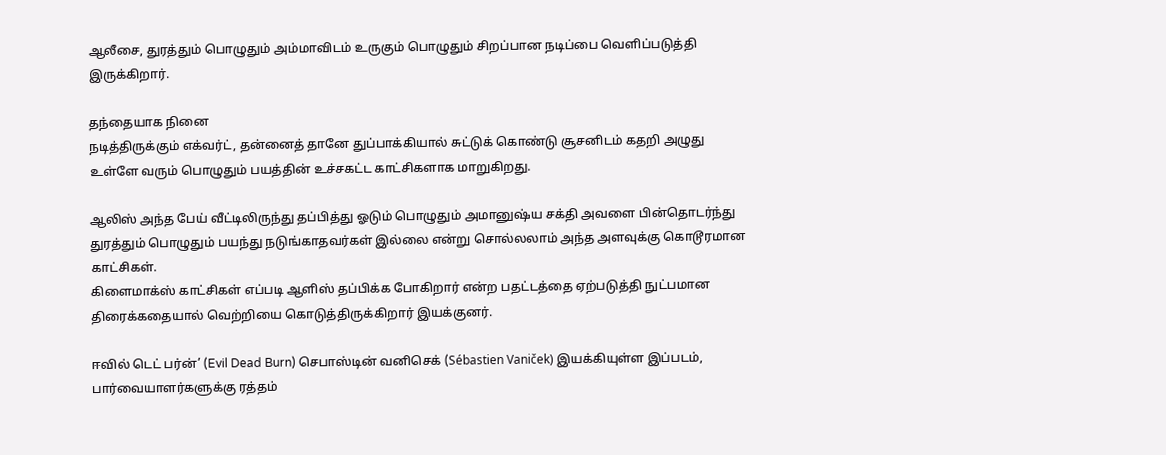ஆலீசை, துரத்தும் பொழுதும் அம்மாவிடம் உருகும் பொழுதும் சிறப்பான நடிப்பை வெளிப்படுத்தி இருக்கிறார்.

தந்தையாக நினை
நடித்திருக்கும் எக்வர்ட், தன்னைத் தானே துப்பாக்கியால் சுட்டுக் கொண்டு சூசனிடம் கதறி அழுது உள்ளே வரும் பொழுதும் பயத்தின் உச்சகட்ட காட்சிகளாக மாறுகிறது.

ஆலிஸ் அந்த பேய் வீட்டிலிருந்து தப்பித்து ஓடும் பொழுதும் அமானுஷ்ய சக்தி அவளை பின்தொடர்ந்து துரத்தும் பொழுதும் பயந்து நடுங்காதவர்கள் இல்லை என்று சொல்லலாம் அந்த அளவுக்கு கொடூரமான காட்சிகள்.
கிளைமாக்ஸ் காட்சிகள் எப்படி ஆளிஸ் தப்பிக்க போகிறார் என்ற பதட்டத்தை ஏற்படுத்தி நுட்பமான திரைக்கதையால் வெற்றியை கொடுத்திருக்கிறார் இயக்குனர்.

ஈவில் டெட் பர்ன்’ (Evil Dead Burn) செபாஸ்டின் வனிசெக் (Sébastien Vaniček) இயக்கியுள்ள இப்படம், பார்வையாளர்களுக்கு ரத்தம்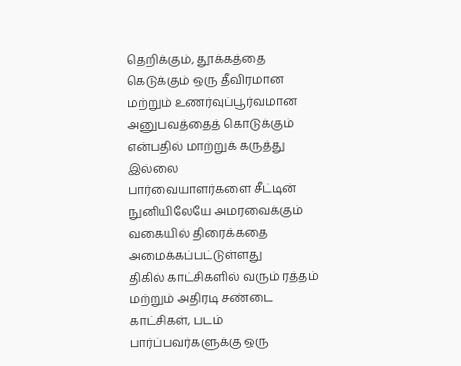தெறிக்கும், தூக்கத்தை கெடுக்கும் ஒரு தீவிரமான மற்றும் உணர்வுப்பூர்வமான அனுபவத்தைத் கொடுக்கும் என்பதில் மாற்றுக் கருத்து இல்லை
பார்வையாளர்களை சீட்டின் நுனியிலேயே அமரவைக்கும் வகையில் திரைக்கதை அமைக்கப்பட்டுள்ளது
திகில் காட்சிகளில் வரும் ரத்தம் மற்றும் அதிரடி சண்டை காட்சிகள், படம் பார்ப்பவர்களுக்கு ஒரு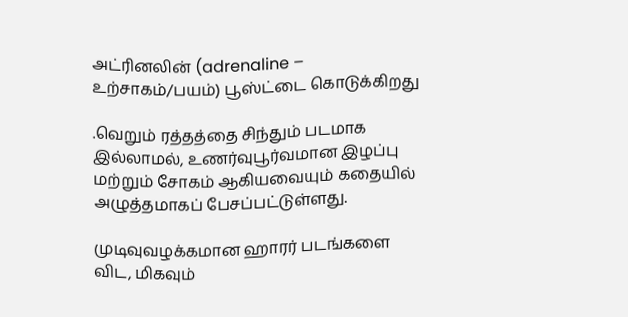அட்ரினலின் (adrenaline – உற்சாகம்/பயம்) பூஸ்ட்டை கொடுக்கிறது

.வெறும் ரத்தத்தை சிந்தும் படமாக இல்லாமல், உணர்வுபூர்வமான இழப்பு மற்றும் சோகம் ஆகியவையும் கதையில் அழுத்தமாகப் பேசப்பட்டுள்ளது.

முடிவுவழக்கமான ஹாரர் படங்களை விட, மிகவும்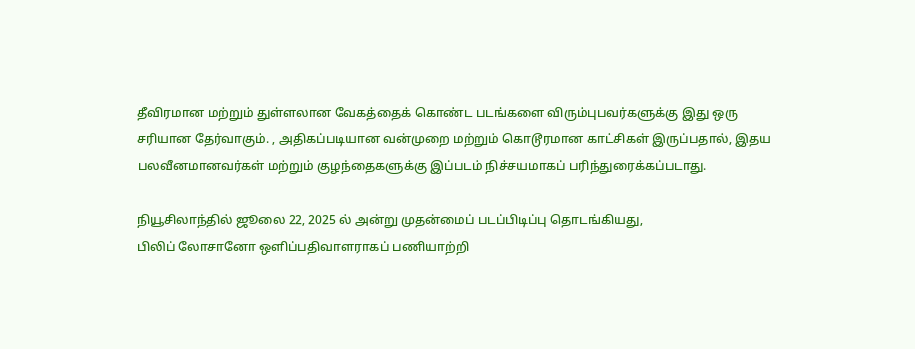தீவிரமான மற்றும் துள்ளலான வேகத்தைக் கொண்ட படங்களை விரும்புபவர்களுக்கு இது ஒரு சரியான தேர்வாகும். , அதிகப்படியான வன்முறை மற்றும் கொடூரமான காட்சிகள் இருப்பதால், இதய பலவீனமானவர்கள் மற்றும் குழந்தைகளுக்கு இப்படம் நிச்சயமாகப் பரிந்துரைக்கப்படாது.

நியூசிலாந்தில் ஜூலை 22, 2025 ல் அன்று முதன்மைப் படப்பிடிப்பு தொடங்கியது,
பிலிப் லோசானோ ஒளிப்பதிவாளராகப் பணியாற்றி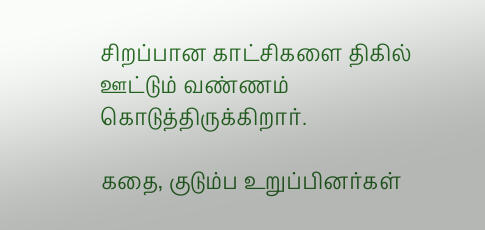சிறப்பான காட்சிகளை திகில் ஊட்டும் வண்ணம் கொடுத்திருக்கிறார்.

கதை, குடும்ப உறுப்பினர்கள்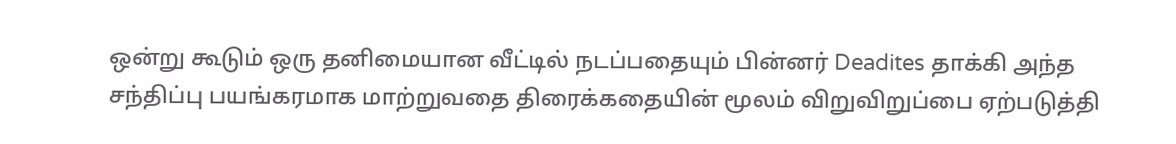ஒன்று கூடும் ஒரு தனிமையான வீட்டில் நடப்பதையும் பின்னர் Deadites தாக்கி அந்த சந்திப்பு பயங்கரமாக மாற்றுவதை திரைக்கதையின் மூலம் விறுவிறுப்பை ஏற்படுத்தி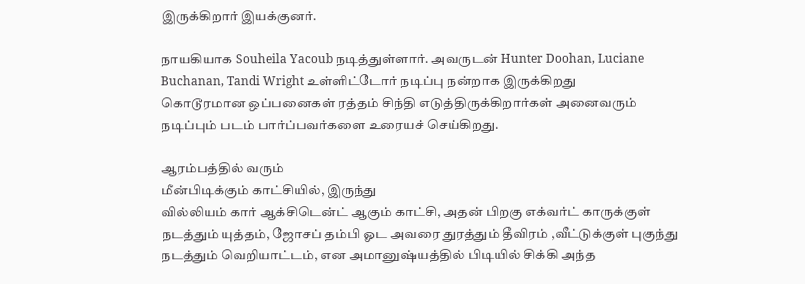இருக்கிறார் இயக்குனர்.

நாயகியாக Souheila Yacoub நடித்துள்ளார். அவருடன் Hunter Doohan, Luciane Buchanan, Tandi Wright உள்ளிட்டோர் நடிப்பு நன்றாக இருக்கிறது
கொடூரமான ஒப்பனைகள் ரத்தம் சிந்தி எடுத்திருக்கிறார்கள் அனைவரும் நடிப்பும் படம் பார்ப்பவர்களை உரையச் செய்கிறது.

ஆரம்பத்தில் வரும்
மீன்பிடிக்கும் காட்சியில், இருந்து
வில்லியம் கார் ஆக்சிடென்ட் ஆகும் காட்சி, அதன் பிறகு எக்வர்ட் காருக்குள் நடத்தும் யுத்தம், ஜோசப் தம்பி ஓட அவரை துரத்தும் தீவிரம் ,வீட்டுக்குள் புகுந்து நடத்தும் வெறியாட்டம், என அமானுஷ்யத்தில் பிடியில் சிக்கி அந்த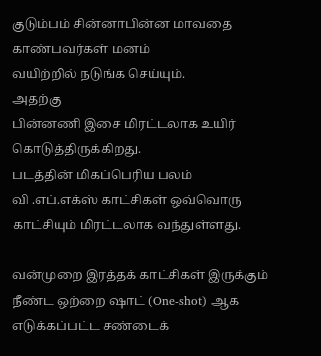குடும்பம் சின்னாபின்ன மாவதை காண்பவர்கள் மனம்
வயிற்றில் நடுங்க செய்யும்.
அதற்கு
பின்னணி இசை மிரட்டலாக உயிர் கொடுத்திருக்கிறது.
படத்தின் மிகப்பெரிய பலம்
வி .எப்.எக்ஸ் காட்சிகள் ஒவ்வொரு காட்சியும் மிரட்டலாக வந்துள்ளது.

வன்முறை இரத்தக் காட்சிகள் இருக்கும்
நீண்ட ஒற்றை ஷாட் (One-shot) ஆக எடுக்கப்பட்ட சண்டைக்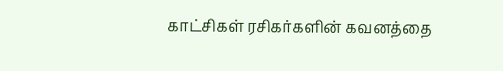காட்சிகள் ரசிகர்களின் கவனத்தை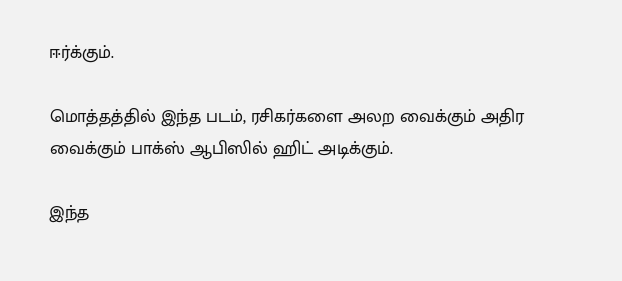ஈர்க்கும்.

மொத்தத்தில் இந்த படம், ரசிகர்களை அலற வைக்கும் அதிர வைக்கும் பாக்ஸ் ஆபிஸில் ஹிட் அடிக்கும்.

இந்த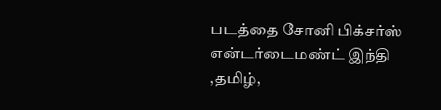படத்தை சோனி பிக்சர்ஸ் என்டர்டைமண்ட் இந்தி ,தமிழ்,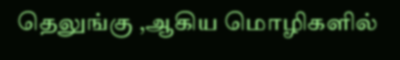தெலுங்கு ,ஆகிய மொழிகளில்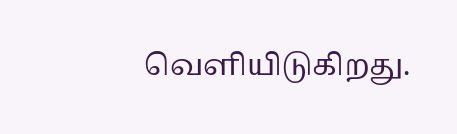வெளியிடுகிறது.